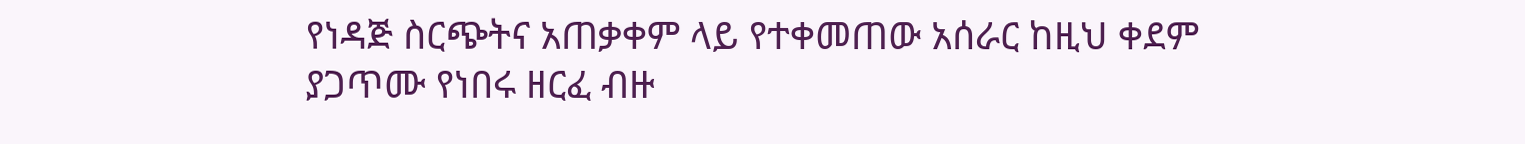የነዳጅ ስርጭትና አጠቃቀም ላይ የተቀመጠው አሰራር ከዚህ ቀደም ያጋጥሙ የነበሩ ዘርፈ ብዙ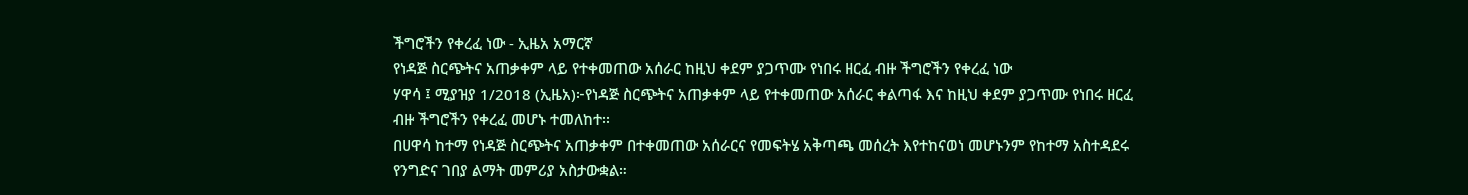ችግሮችን የቀረፈ ነው - ኢዜአ አማርኛ
የነዳጅ ስርጭትና አጠቃቀም ላይ የተቀመጠው አሰራር ከዚህ ቀደም ያጋጥሙ የነበሩ ዘርፈ ብዙ ችግሮችን የቀረፈ ነው
ሃዋሳ ፤ ሚያዝያ 1/2018 (ኢዜአ)፦የነዳጅ ስርጭትና አጠቃቀም ላይ የተቀመጠው አሰራር ቀልጣፋ እና ከዚህ ቀደም ያጋጥሙ የነበሩ ዘርፈ ብዙ ችግሮችን የቀረፈ መሆኑ ተመለከተ፡፡
በሀዋሳ ከተማ የነዳጅ ስርጭትና አጠቃቀም በተቀመጠው አሰራርና የመፍትሄ አቅጣጫ መሰረት እየተከናወነ መሆኑንም የከተማ አስተዳደሩ የንግድና ገበያ ልማት መምሪያ አስታውቋል።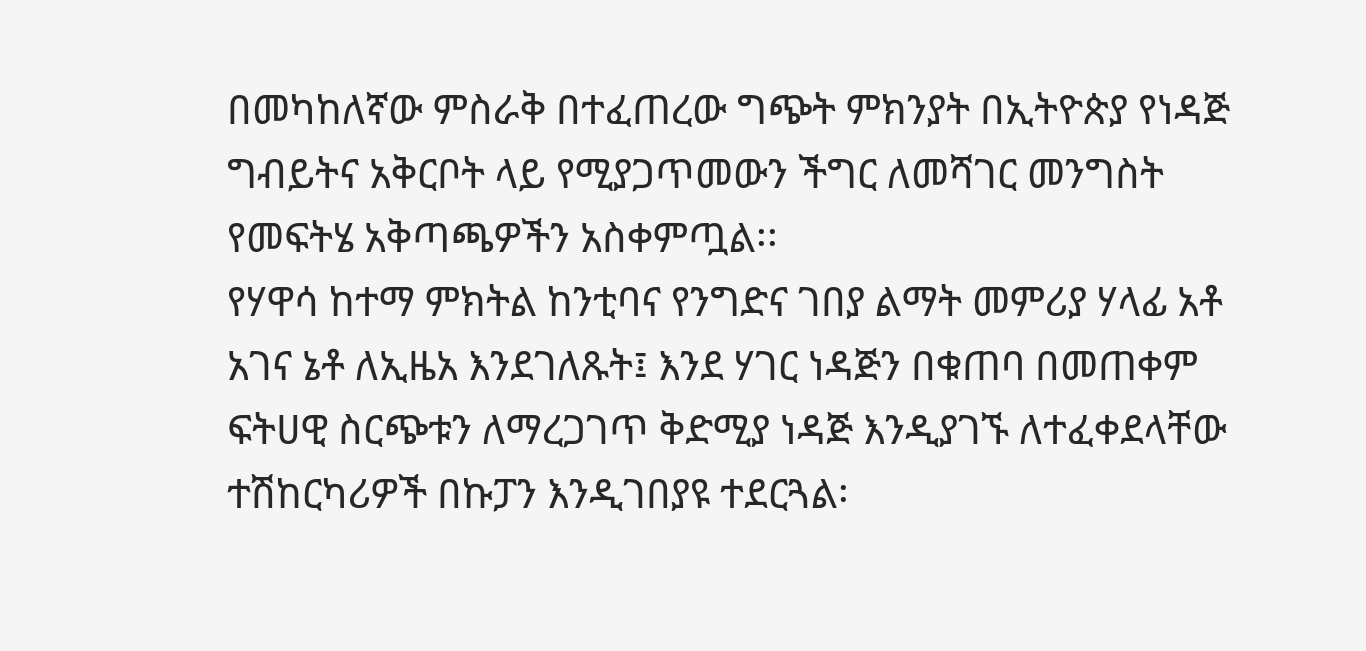በመካከለኛው ምስራቅ በተፈጠረው ግጭት ምክንያት በኢትዮጵያ የነዳጅ ግብይትና አቅርቦት ላይ የሚያጋጥመውን ችግር ለመሻገር መንግስት የመፍትሄ አቅጣጫዎችን አስቀምጧል፡፡
የሃዋሳ ከተማ ምክትል ከንቲባና የንግድና ገበያ ልማት መምሪያ ሃላፊ አቶ አገና ኔቶ ለኢዜአ እንደገለጹት፤ እንደ ሃገር ነዳጅን በቁጠባ በመጠቀም ፍትሀዊ ስርጭቱን ለማረጋገጥ ቅድሚያ ነዳጅ እንዲያገኙ ለተፈቀደላቸው ተሽከርካሪዎች በኩፓን እንዲገበያዩ ተደርጓል፡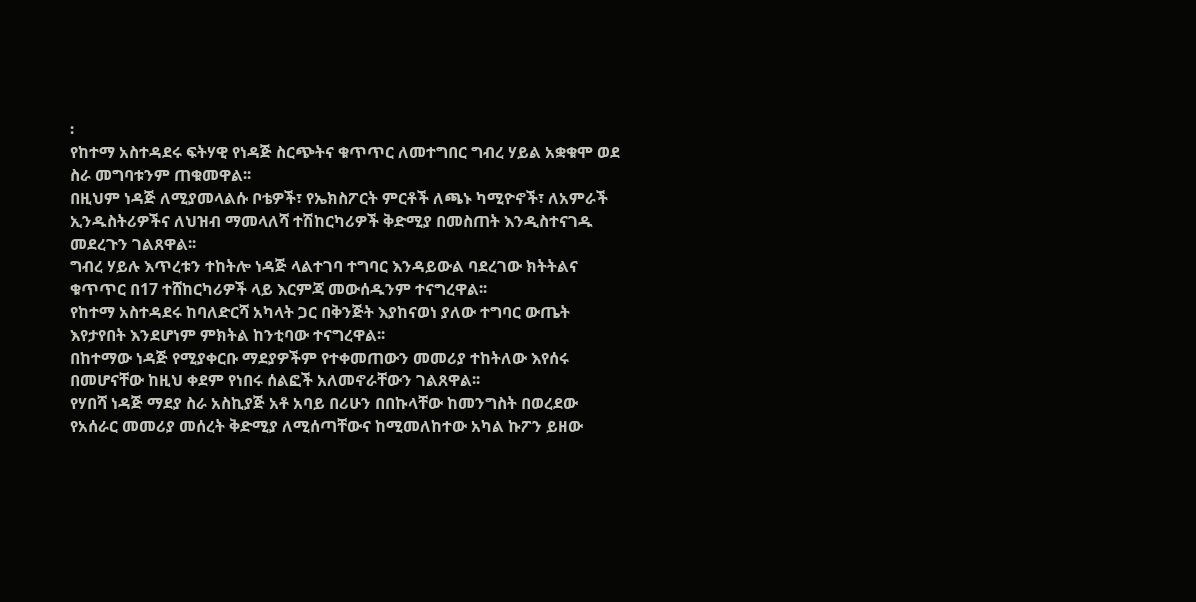፡
የከተማ አስተዳደሩ ፍትሃዊ የነዳጅ ስርጭትና ቁጥጥር ለመተግበር ግብረ ሃይል አቋቁሞ ወደ ስራ መግባቱንም ጠቁመዋል፡፡
በዚህም ነዳጅ ለሚያመላልሱ ቦቴዎች፣ የኤክስፖርት ምርቶች ለጫኑ ካሚዮኖች፣ ለአምራች ኢንዱስትሪዎችና ለህዝብ ማመላለሻ ተሽከርካሪዎች ቅድሚያ በመስጠት እንዲስተናገዱ መደረጉን ገልጸዋል፡፡
ግብረ ሃይሉ እጥረቱን ተከትሎ ነዳጅ ላልተገባ ተግባር እንዳይውል ባደረገው ክትትልና ቁጥጥር በ17 ተሸከርካሪዎች ላይ እርምጃ መውሰዱንም ተናግረዋል፡፡
የከተማ አስተዳደሩ ከባለድርሻ አካላት ጋር በቅንጅት እያከናወነ ያለው ተግባር ውጤት እየታየበት እንደሆነም ምክትል ከንቲባው ተናግረዋል፡፡
በከተማው ነዳጅ የሚያቀርቡ ማደያዎችም የተቀመጠውን መመሪያ ተከትለው እየሰሩ በመሆናቸው ከዚህ ቀደም የነበሩ ሰልፎች አለመኖራቸውን ገልጸዋል፡፡
የሃበሻ ነዳጅ ማደያ ስራ አስኪያጅ አቶ አባይ በሪሁን በበኩላቸው ከመንግስት በወረደው የአሰራር መመሪያ መሰረት ቅድሚያ ለሚሰጣቸውና ከሚመለከተው አካል ኩፖን ይዘው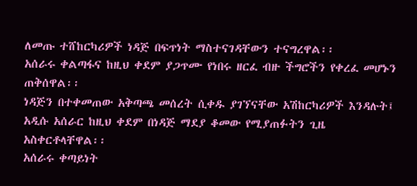ለመጡ ተሸከርካሪዎች ነዳጅ በፍጥነት ማስተናገዳቸውን ተናግረዋል፡፡
አሰራሩ ቀልጣፋና ከዚህ ቀደም ያጋጥሙ የነበሩ ዘርፈ ብዙ ችግሮችን የቀረፈ መሆኑን ጠቅሰዋል፡፡
ነዳጅን በተቀመጠው አቅጣጫ መሰረት ሲቀዱ ያገኘናቸው አሽከርካሪዎች እንዳሉት፤ አዲሱ አሰራር ከዚህ ቀደም በነዳጅ ማደያ ቆመው የሚያጠፉትን ጊዜ አስቀርቶላቸዋል፡፡
አሰራሩ ቀጣይነት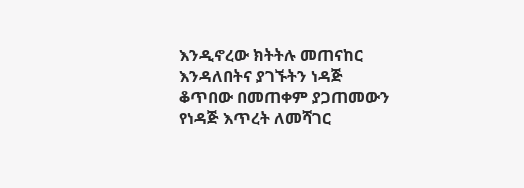እንዲኖረው ክትትሉ መጠናከር እንዳለበትና ያገኙትን ነዳጅ ቆጥበው በመጠቀም ያጋጠመውን የነዳጅ እጥረት ለመሻገር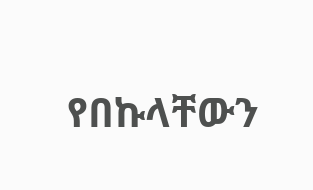የበኩላቸውን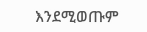እንደሚወጡም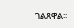ገልጸዋል፡፡